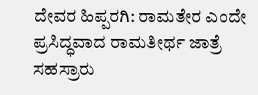ದೇವರ ಹಿಪ್ಪರಗಿ: ರಾಮತೇರ ಎಂದೇ ಪ್ರಸಿದ್ಧವಾದ ರಾಮತೀರ್ಥ ಜಾತ್ರೆ ಸಹಸ್ರಾರು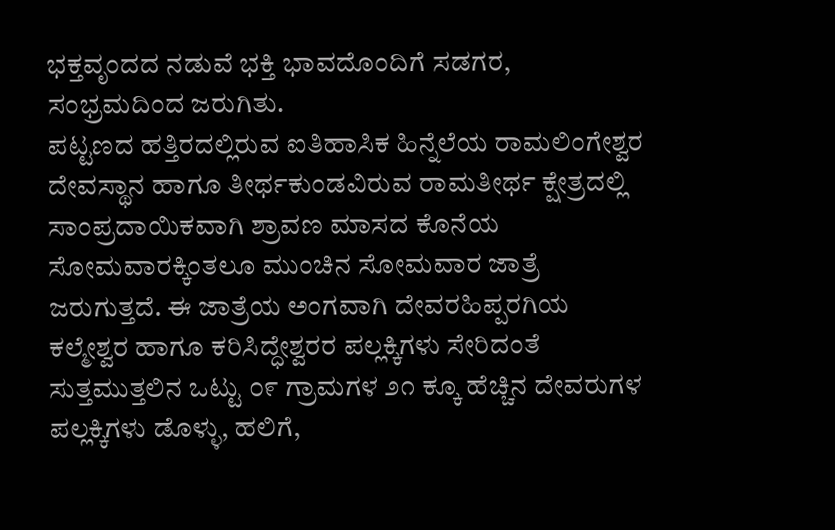ಭಕ್ತವೃಂದದ ನಡುವೆ ಭಕ್ತಿ ಭಾವದೊಂದಿಗೆ ಸಡಗರ, ಸಂಭ್ರಮದಿಂದ ಜರುಗಿತು.
ಪಟ್ಟಣದ ಹತ್ತಿರದಲ್ಲಿರುವ ಐತಿಹಾಸಿಕ ಹಿನ್ನೆಲೆಯ ರಾಮಲಿಂಗೇಶ್ವರ ದೇವಸ್ಥಾನ ಹಾಗೂ ತೀರ್ಥಕುಂಡವಿರುವ ರಾಮತೀರ್ಥ ಕ್ಷೇತ್ರದಲ್ಲಿ ಸಾಂಪ್ರದಾಯಿಕವಾಗಿ ಶ್ರಾವಣ ಮಾಸದ ಕೊನೆಯ ಸೋಮವಾರಕ್ಕಿಂತಲೂ ಮುಂಚಿನ ಸೋಮವಾರ ಜಾತ್ರೆ ಜರುಗುತ್ತದೆ. ಈ ಜಾತ್ರೆಯ ಅಂಗವಾಗಿ ದೇವರಹಿಪ್ಪರಗಿಯ ಕಲ್ಮೇಶ್ವರ ಹಾಗೂ ಕರಿಸಿದ್ಧೇಶ್ವರರ ಪಲ್ಲಕ್ಕಿಗಳು ಸೇರಿದಂತೆ ಸುತ್ತಮುತ್ತಲಿನ ಒಟ್ಟು ೦೯ ಗ್ರಾಮಗಳ ೨೧ ಕ್ಕೂ ಹೆಚ್ಚಿನ ದೇವರುಗಳ ಪಲ್ಲಕ್ಕಿಗಳು ಡೊಳ್ಳು, ಹಲಿಗೆ,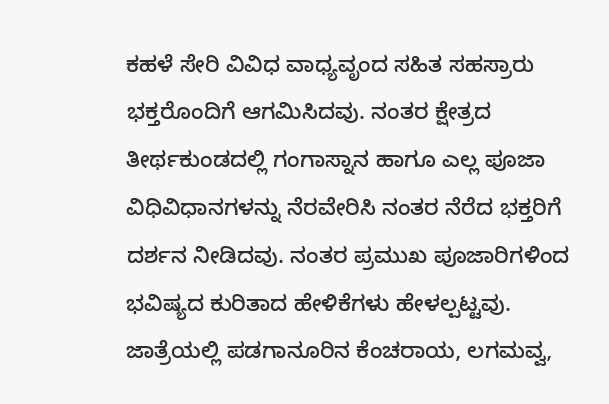ಕಹಳೆ ಸೇರಿ ವಿವಿಧ ವಾಧ್ಯವೃಂದ ಸಹಿತ ಸಹಸ್ರಾರು ಭಕ್ತರೊಂದಿಗೆ ಆಗಮಿಸಿದವು. ನಂತರ ಕ್ಷೇತ್ರದ ತೀರ್ಥಕುಂಡದಲ್ಲಿ ಗಂಗಾಸ್ನಾನ ಹಾಗೂ ಎಲ್ಲ ಪೂಜಾ ವಿಧಿವಿಧಾನಗಳನ್ನು ನೆರವೇರಿಸಿ ನಂತರ ನೆರೆದ ಭಕ್ತರಿಗೆ ದರ್ಶನ ನೀಡಿದವು. ನಂತರ ಪ್ರಮುಖ ಪೂಜಾರಿಗಳಿಂದ ಭವಿಷ್ಯದ ಕುರಿತಾದ ಹೇಳಿಕೆಗಳು ಹೇಳಲ್ಪಟ್ಟವು.
ಜಾತ್ರೆಯಲ್ಲಿ ಪಡಗಾನೂರಿನ ಕೆಂಚರಾಯ, ಲಗಮವ್ವ,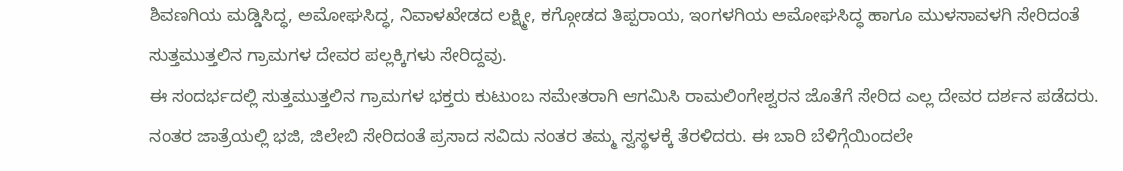ಶಿವಣಗಿಯ ಮಡ್ಡಿಸಿದ್ಧ, ಅಮೋಘಸಿದ್ಧ, ನಿವಾಳಖೇಡದ ಲಕ್ಷ್ಮೀ, ಕಗ್ಗೋಡದ ತಿಪ್ಪರಾಯ, ಇಂಗಳಗಿಯ ಅಮೋಘಸಿದ್ಧ ಹಾಗೂ ಮುಳಸಾವಳಗಿ ಸೇರಿದಂತೆ ಸುತ್ತಮುತ್ತಲಿನ ಗ್ರಾಮಗಳ ದೇವರ ಪಲ್ಲಕ್ಕಿಗಳು ಸೇರಿದ್ದವು.
ಈ ಸಂದರ್ಭದಲ್ಲಿ ಸುತ್ತಮುತ್ತಲಿನ ಗ್ರಾಮಗಳ ಭಕ್ತರು ಕುಟುಂಬ ಸಮೇತರಾಗಿ ಆಗಮಿಸಿ ರಾಮಲಿಂಗೇಶ್ವರನ ಜೊತೆಗೆ ಸೇರಿದ ಎಲ್ಲ ದೇವರ ದರ್ಶನ ಪಡೆದರು. ನಂತರ ಜಾತ್ರೆಯಲ್ಲಿ ಭಜಿ, ಜಿಲೇಬಿ ಸೇರಿದಂತೆ ಪ್ರಸಾದ ಸವಿದು ನಂತರ ತಮ್ಮ ಸ್ವಸ್ಥಳಕ್ಕೆ ತೆರಳಿದರು. ಈ ಬಾರಿ ಬೆಳಿಗ್ಗೆಯಿಂದಲೇ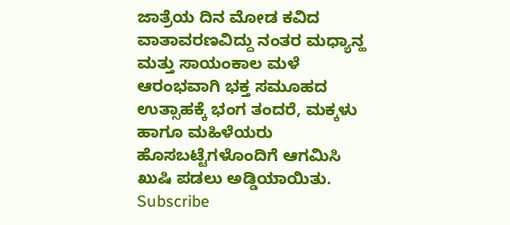ಜಾತ್ರೆಯ ದಿನ ಮೋಡ ಕವಿದ ವಾತಾವರಣವಿದ್ದು ನಂತರ ಮಧ್ಯಾನ್ಹ ಮತ್ತು ಸಾಯಂಕಾಲ ಮಳೆ ಆರಂಭವಾಗಿ ಭಕ್ತ ಸಮೂಹದ ಉತ್ಸಾಹಕ್ಕೆ ಭಂಗ ತಂದರೆ, ಮಕ್ಕಳು ಹಾಗೂ ಮಹಿಳೆಯರು ಹೊಸಬಟ್ಟೆಗಳೊಂದಿಗೆ ಆಗಮಿಸಿ ಖುಷಿ ಪಡಲು ಅಡ್ಡಿಯಾಯಿತು.
Subscribe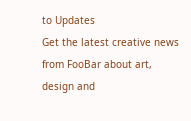to Updates
Get the latest creative news from FooBar about art, design and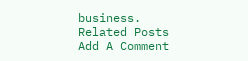business.
Related Posts
Add A Comment